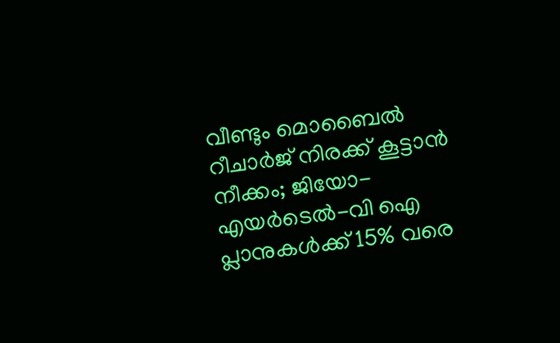വീണ്ടും മൊബൈൽ റീചാർജ് നിരക്ക് കൂട്ടാൻ നീക്കം; ജിയോ-എയർടെൽ-വി ഐ പ്ലാനുകൾക്ക് 15% വരെ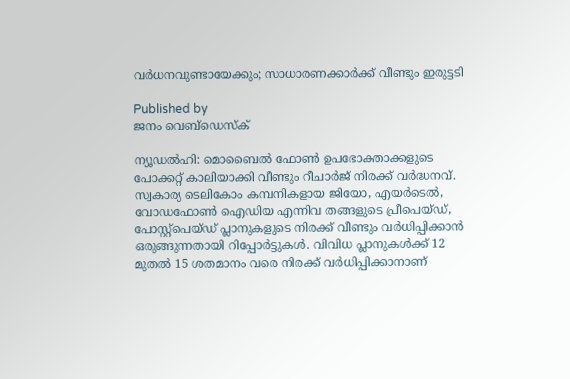വർധനവുണ്ടായേക്കും; സാധാരണക്കാർക്ക് വീണ്ടും ഇരുട്ടടി

Published by
ജനം വെബ്‌ഡെസ്ക്

ന്യൂഡൽഹി: മൊബൈൽ ഫോൺ ഉപഭോക്താക്കളുടെ പോക്കറ്റ് കാലിയാക്കി വീണ്ടും റീചാര്‍ജ് നിരക്ക് വര്‍ദ്ധനവ്. സ്വകാര്യ ടെലികോം കമ്പനികളായ ജിയോ, എയർടെൽ, വോഡഫോൺ ഐഡിയ എന്നിവ തങ്ങളുടെ പ്രീപെയ്ഡ്, പോസ്റ്റ്പെയ്ഡ് പ്ലാനുകളുടെ നിരക്ക് വീണ്ടും വർധിപ്പിക്കാൻ ഒരുങ്ങുന്നതായി റിപ്പോർട്ടുകൾ. വിവിധ പ്ലാനുകൾക്ക് 12 മുതൽ 15 ശതമാനം വരെ നിരക്ക് വർധിപ്പിക്കാനാണ്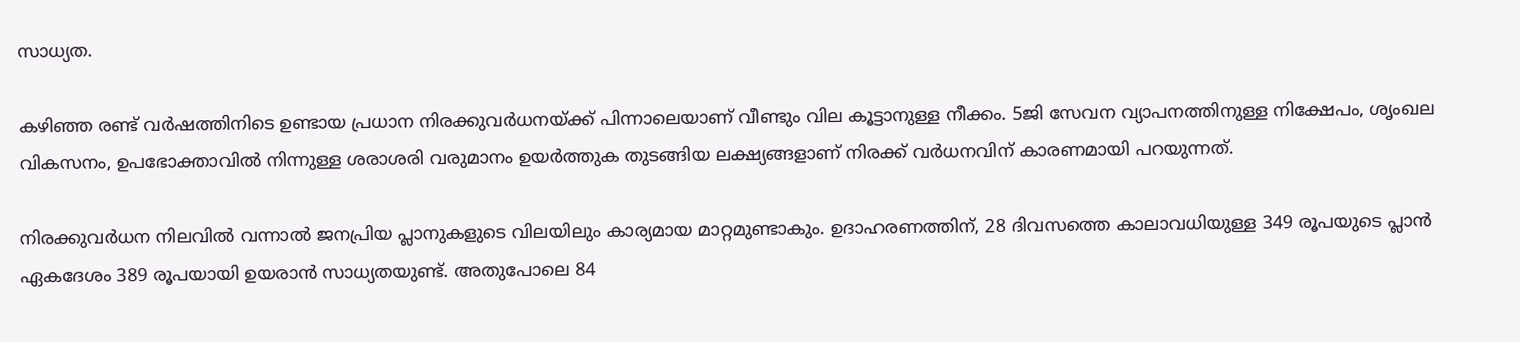സാധ്യത.

കഴിഞ്ഞ രണ്ട് വർഷത്തിനിടെ ഉണ്ടായ പ്രധാന നിരക്കുവർധനയ്‌ക്ക് പിന്നാലെയാണ് വീണ്ടും വില കൂട്ടാനുള്ള നീക്കം. 5ജി സേവന വ്യാപനത്തിനുള്ള നിക്ഷേപം, ശൃംഖല വികസനം, ഉപഭോക്താവിൽ നിന്നുള്ള ശരാശരി വരുമാനം ഉയർത്തുക തുടങ്ങിയ ലക്ഷ്യങ്ങളാണ് നിരക്ക് വർധനവിന് കാരണമായി പറയുന്നത്.

നിരക്കുവർധന നിലവിൽ വന്നാൽ ജനപ്രിയ പ്ലാനുകളുടെ വിലയിലും കാര്യമായ മാറ്റമുണ്ടാകും. ഉദാഹരണത്തിന്, 28 ദിവസത്തെ കാലാവധിയുള്ള 349 രൂപയുടെ പ്ലാൻ ഏകദേശം 389 രൂപയായി ഉയരാൻ സാധ്യതയുണ്ട്. അതുപോലെ 84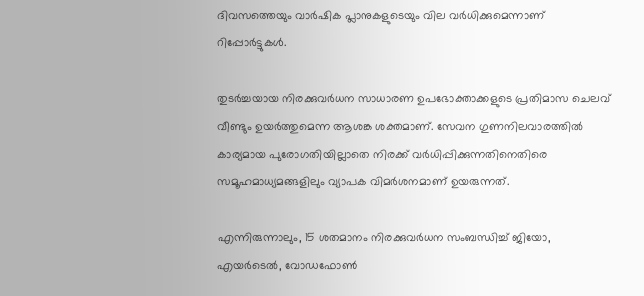ദിവസത്തെയും വാർഷിക പ്ലാനുകളുടെയും വില വർധിക്കുമെന്നാണ് റിപ്പോർട്ടുകൾ.

തുടർച്ചയായ നിരക്കുവർധന സാധാരണ ഉപഭോക്താക്കളുടെ പ്രതിമാസ ചെലവ് വീണ്ടും ഉയർത്തുമെന്ന ആശങ്ക ശക്തമാണ്. സേവന ഗുണനിലവാരത്തിൽ കാര്യമായ പുരോഗതിയില്ലാതെ നിരക്ക് വർധിപ്പിക്കുന്നതിനെതിരെ സമൂഹമാധ്യമങ്ങളിലും വ്യാപക വിമർശനമാണ് ഉയരുന്നത്.

എന്നിരുന്നാലും, 15 ശതമാനം നിരക്കുവർധന സംബന്ധിച്ച് ജിയോ, എയർടെൽ, വോഡഫോൺ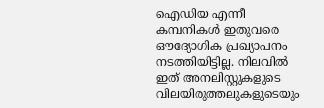ഐഡിയ എന്നീ കമ്പനികൾ ഇതുവരെ ഔദ്യോഗിക പ്രഖ്യാപനം നടത്തിയിട്ടില്ല. നിലവിൽ ഇത് അനലിസ്റ്റുകളുടെ വിലയിരുത്തലുകളുടെയും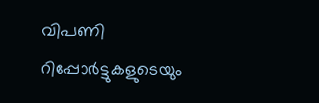വിപണി റിപ്പോർട്ടുകളുടെയും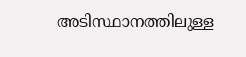അടിസ്ഥാനത്തിലുള്ള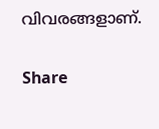വിവരങ്ങളാണ്.

Share